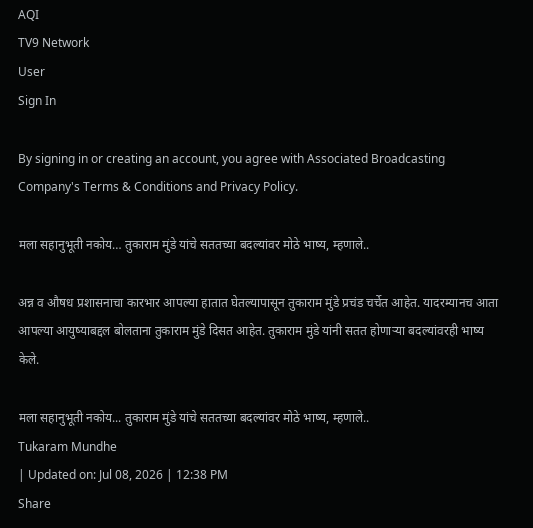AQI
TV9 Network
User
Sign In

By signing in or creating an account, you agree with Associated Broadcasting Company's Terms & Conditions and Privacy Policy.

मला सहानुभूती नकोय… तुकाराम मुंडे यांचे सततच्या बदल्यांवर मोठे भाष्य, म्हणाले..

अन्न व औषध प्रशासनाचा कारभार आपल्या हातात घेतल्यापासून तुकाराम मुंडे प्रचंड चर्चेत आहेत. यादरम्यानच आता आपल्या आयुष्याबद्दल बोलताना तुकाराम मुंडे दिसत आहेत. तुकाराम मुंडे यांनी सतत होणाऱ्या बदल्यांवरही भाष्य केले.

मला सहानुभूती नकोय... तुकाराम मुंडे यांचे सततच्या बदल्यांवर मोठे भाष्य, म्हणाले..
Tukaram Mundhe
| Updated on: Jul 08, 2026 | 12:38 PM
Share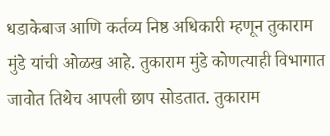धडाकेबाज आणि कर्तव्य निष्ठ अधिकारी म्हणून तुकाराम मुंडे यांची ओळख आहे. तुकाराम मुंडे कोणत्याही विभागात जावोत तिथेच आपली छाप सोडतात. तुकाराम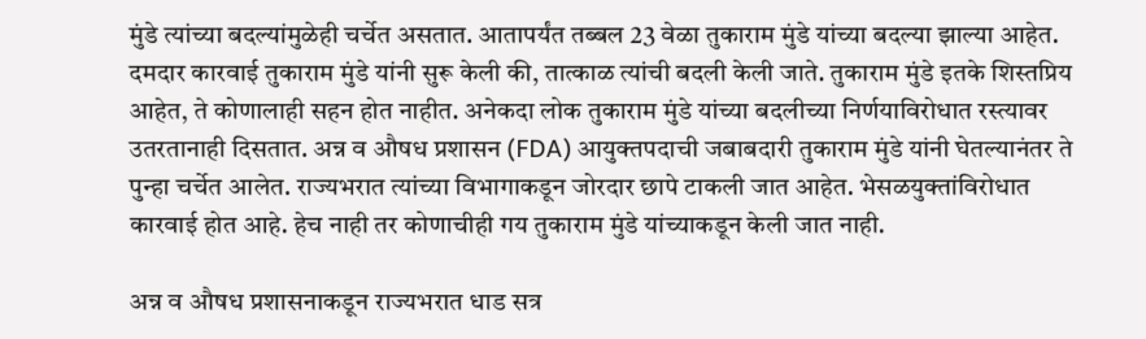मुंडे त्यांच्या बदल्यांमुळेही चर्चेत असतात. आतापर्यंत तब्बल 23 वेळा तुकाराम मुंडे यांच्या बदल्या झाल्या आहेत. दमदार कारवाई तुकाराम मुंडे यांनी सुरू केली की, तात्काळ त्यांची बदली केली जाते. तुकाराम मुंडे इतके शिस्तप्रिय आहेत, ते कोणालाही सहन होत नाहीत. अनेकदा लोक तुकाराम मुंडे यांच्या बदलीच्या निर्णयाविरोधात रस्त्यावर उतरतानाही दिसतात. अन्न व औषध प्रशासन (FDA) आयुक्तपदाची जबाबदारी तुकाराम मुंडे यांनी घेतल्यानंतर ते पुन्हा चर्चेत आलेत. राज्यभरात त्यांच्या विभागाकडून जोरदार छापे टाकली जात आहेत. भेसळयुक्तांविरोधात कारवाई होत आहे. हेच नाही तर कोणाचीही गय तुकाराम मुंडे यांच्याकडून केली जात नाही.

अन्न व औषध प्रशासनाकडून राज्यभरात धाड सत्र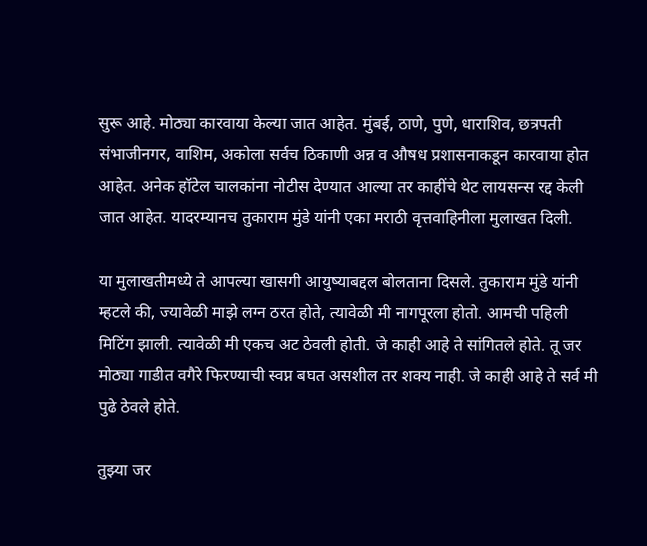सुरू आहे. मोठ्या कारवाया केल्या जात आहेत. मुंबई, ठाणे, पुणे, धाराशिव, छत्रपती संभाजीनगर, वाशिम, अकोला सर्वच ठिकाणी अन्न व औषध प्रशासनाकडून कारवाया होत आहेत. अनेक हॉटेल चालकांना नोटीस देण्यात आल्या तर काहींचे थेट लायसन्स रद्द केली जात आहेत. यादरम्यानच तुकाराम मुंडे यांनी एका मराठी वृत्तवाहिनीला मुलाखत दिली.

या मुलाखतीमध्ये ते आपल्या खासगी आयुष्याबद्दल बोलताना दिसले. तुकाराम मुंडे यांनी म्हटले की, ज्यावेळी माझे लग्न ठरत होते, त्यावेळी मी नागपूरला होतो. आमची पहिली मिटिंग झाली. त्यावेळी मी एकच अट ठेवली होती. जे काही आहे ते सांगितले होते. तू जर मोठ्या गाडीत वगैरे फिरण्याची स्वप्न बघत असशील तर शक्य नाही. जे काही आहे ते सर्व मी पुढे ठेवले होते.

तुझ्या जर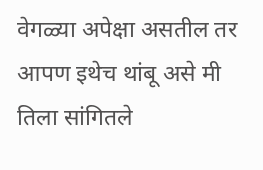वेगळ्या अपेक्षा असतील तर आपण इथेच थांबू असे मी तिला सांगितले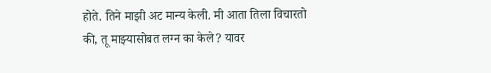होते. तिने माझी अट मान्य केली. मी आता तिला विचारतो की, तू माझ्यासोबत लग्न का केले? यावर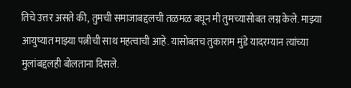तिचे उत्तर असते की, तुमची समाजाबद्दलची तळमळ बघून मी तुमच्यासोबत लग्न केले. माझ्या आयुष्यात माझ्या पत्नीची साथ महत्वाची आहे. यासोबतच तुकाराम मुंडे यादरम्यान त्यांच्या मुलांबद्दलही बोलताना दिसले.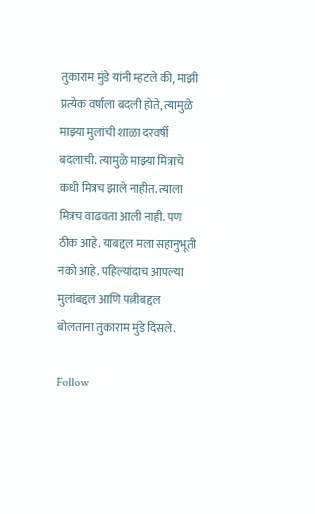तुकाराम मुंडे यांनी म्हटले की, माझी प्रत्येक वर्षाला बदली होते, त्यामुळे माझ्या मुलांची शाळा दरवर्षी बदलाची. त्यामुळे माझ्या मित्राचे कधी मित्रच झाले नाहीत. त्याला मित्रच वाढवता आली नाही. पण ठीक आहे. याबद्दल मला सहानुभूती नको आहे. पहिल्यांदाच आपल्या मुलांबद्दल आणि पत्नीबद्दल बोलताना तुकाराम मुंडे दिसले.

Follow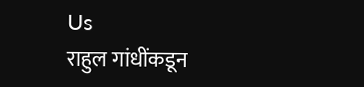Us
राहुल गांधींकडून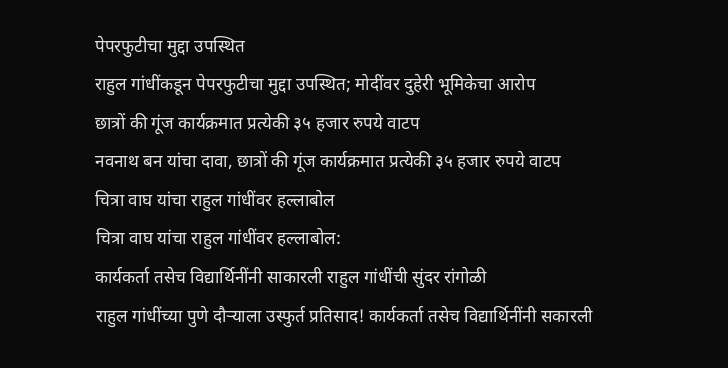पेपरफुटीचा मुद्दा उपस्थित
राहुल गांधींकडून पेपरफुटीचा मुद्दा उपस्थित; मोदींवर दुहेरी भूमिकेचा आरोप
छात्रों की गूंज कार्यक्रमात प्रत्येकी ३५ हजार रुपये वाटप
नवनाथ बन यांचा दावा, छात्रों की गूंज कार्यक्रमात प्रत्येकी ३५ हजार रुपये वाटप
चित्रा वाघ यांचा राहुल गांधींवर हल्लाबोल
चित्रा वाघ यांचा राहुल गांधींवर हल्लाबोल:
कार्यकर्ता तसेच विद्यार्थिनींनी साकारली राहुल गांधींची सुंदर रांगोळी
राहुल गांधींच्या पुणे दौऱ्याला उस्फुर्त प्रतिसाद! कार्यकर्ता तसेच विद्यार्थिनींनी सकारली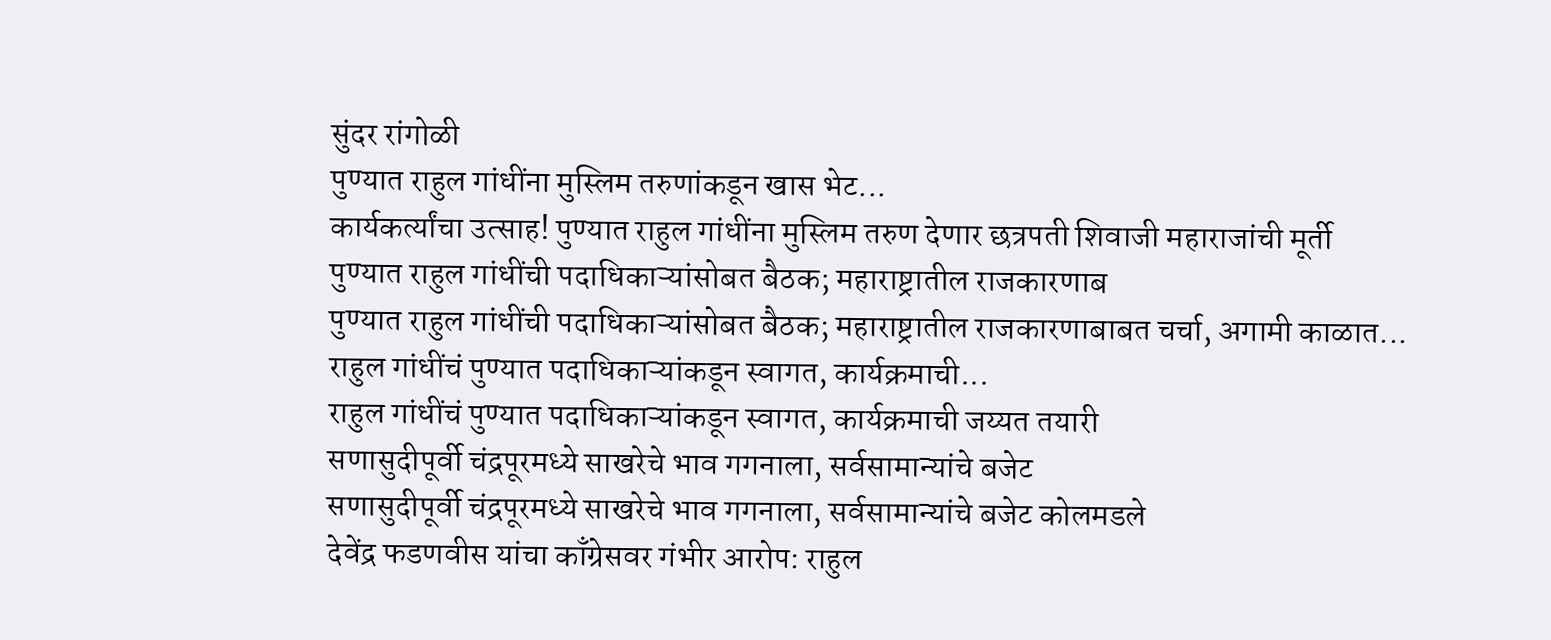सुंदर रांगोळी
पुण्यात राहुल गांधींना मुस्लिम तरुणांकडून खास भेट...
कार्यकर्त्यांचा उत्साह! पुण्यात राहुल गांधींना मुस्लिम तरुण देणार छत्रपती शिवाजी महाराजांची मूर्ती
पुण्यात राहुल गांधींची पदाधिकाऱ्यांसोबत बैठक; महाराष्ट्रातील राजकारणाब
पुण्यात राहुल गांधींची पदाधिकाऱ्यांसोबत बैठक; महाराष्ट्रातील राजकारणाबाबत चर्चा, अगामी काळात...
राहुल गांधींचं पुण्यात पदाधिकाऱ्यांकडून स्वागत, कार्यक्रमाची...
राहुल गांधींचं पुण्यात पदाधिकाऱ्यांकडून स्वागत, कार्यक्रमाची जय्यत तयारी
सणासुदीपूर्वी चंद्रपूरमध्ये साखरेचे भाव गगनाला, सर्वसामान्यांचे बजेट
सणासुदीपूर्वी चंद्रपूरमध्ये साखरेचे भाव गगनाला, सर्वसामान्यांचे बजेट कोलमडले
देवेंद्र फडणवीस यांचा काँग्रेसवर गंभीर आरोप: राहुल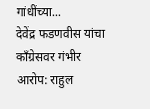गांधींच्या...
देवेंद्र फडणवीस यांचा काँग्रेसवर गंभीर आरोप: राहुल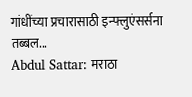गांधींच्या प्रचारासाठी इन्फ्लुएंसर्सना तब्बल...
Abdul Sattar: मराठा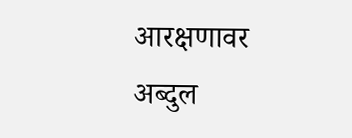आरक्षणावर अब्दुल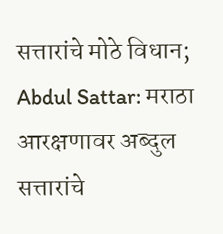सत्तारांचे मोठे विधान;
Abdul Sattar: मराठा आरक्षणावर अब्दुल सत्तारांचे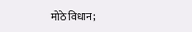मोठे विधान;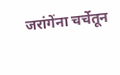जरांगेंना चर्चेतून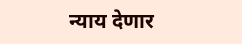न्याय देणार